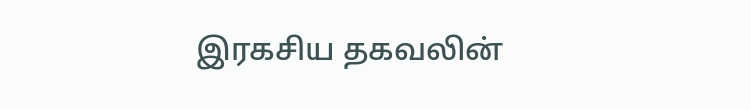இரகசிய தகவலின்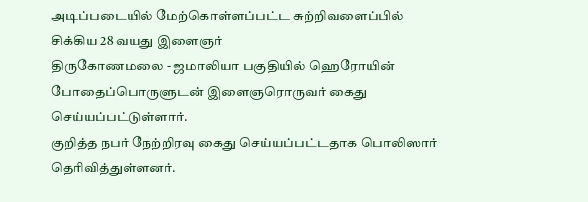அடிப்படையில் மேற்கொள்ளப்பட்ட சுற்றிவளைப்பில் சிக்கிய 28 வயது இளைஞர்
திருகோணமலை - ஜமாலியா பகுதியில் ஹெரோயின் போதைப்பொருளுடன் இளைஞரொருவர் கைது செய்யப்பட்டுள்ளார்.
குறித்த நபர் நேற்றிரவு கைது செய்யப்பட்டதாக பொலிஸார் தெரிவித்துள்ளனர்.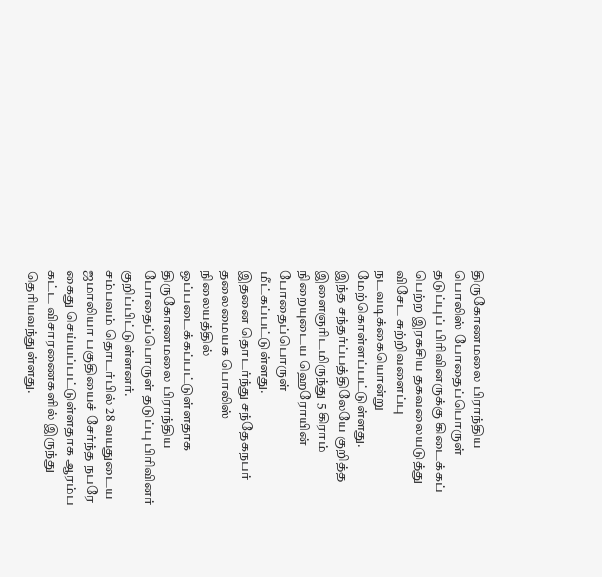திருகோணமலை பிராந்திய பொலிஸ் போதைப்பொருள் தடுப்புப் பிரிவினருக்கு கிடைக்கப் பெற்ற இரகசிய தகவலையடுத்து விசேட சுற்றிவளைப்பு நடவடிக்கையொன்று மேற்கொள்ளப்பட்டுள்ளது.
இந்த சந்தர்ப்பத்திலேயே குறித்த இளைஞரிடமிருந்து 5 கிராம் நிறையுடைய ஹெரோயின் போதைப்பொருள் மீட்கப்பட்டுள்ளது.
இதனை தொடர்ந்து சந்தேகநபர் தலைமையக பொலிஸ் நிலையத்தில் ஒப்படைக்கப்பட்டுள்ளதாக திருகோணமலை பிராந்திய போதைப்பொருள் தடுப்பு பிரிவினர் குறிப்பிட்டுள்ளனர்.
சம்பவம் தொடர்பில் 28 வயதுடைய ஜமாலியா பகுதியைச் சேர்ந்த நபரே கைது செய்யப்பட்டுள்ளதாக ஆரம்ப கட்ட விசாரணைகளில் இருந்து தெரியவந்துள்ளது.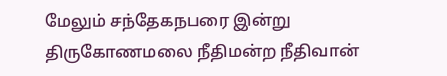மேலும் சந்தேகநபரை இன்று திருகோணமலை நீதிமன்ற நீதிவான்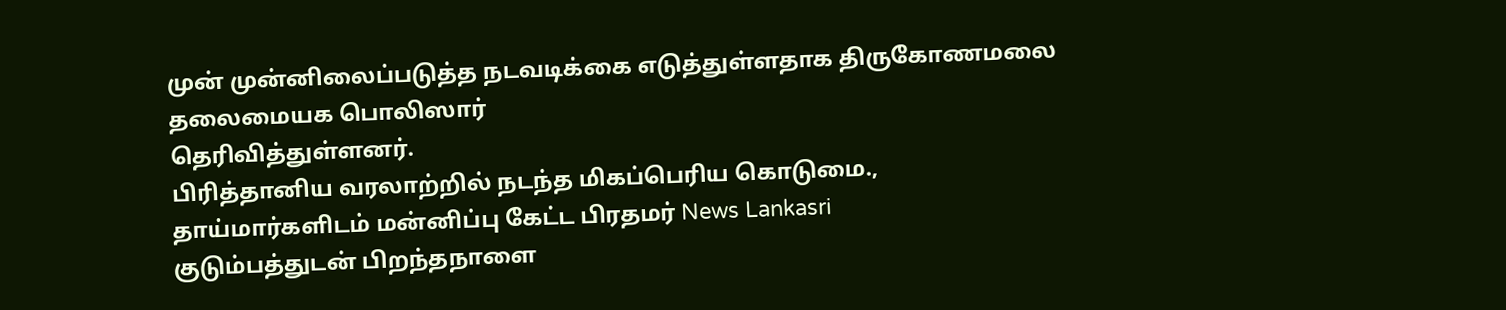முன் முன்னிலைப்படுத்த நடவடிக்கை எடுத்துள்ளதாக திருகோணமலை தலைமையக பொலிஸார்
தெரிவித்துள்ளனர்.
பிரித்தானிய வரலாற்றில் நடந்த மிகப்பெரிய கொடுமை., தாய்மார்களிடம் மன்னிப்பு கேட்ட பிரதமர் News Lankasri
குடும்பத்துடன் பிறந்தநாளை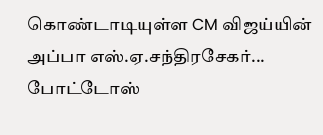கொண்டாடியுள்ள CM விஜய்யின் அப்பா எஸ்.ஏ.சந்திரசேகர்... போட்டோஸ்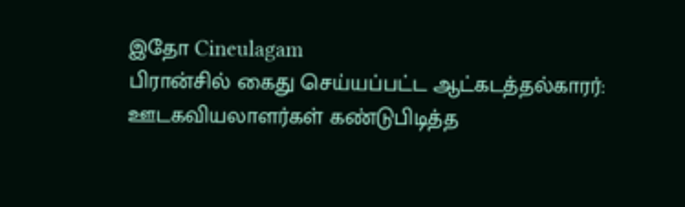இதோ Cineulagam
பிரான்சில் கைது செய்யப்பட்ட ஆட்கடத்தல்காரர்: ஊடகவியலாளர்கள் கண்டுபிடித்த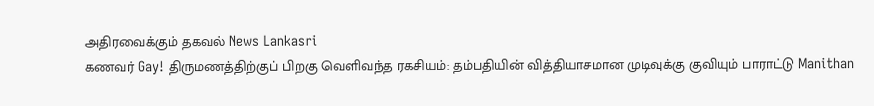அதிரவைக்கும் தகவல் News Lankasri
கணவர் Gay! திருமணத்திற்குப் பிறகு வெளிவந்த ரகசியம்: தம்பதியின் வித்தியாசமான முடிவுக்கு குவியும் பாராட்டு Manithan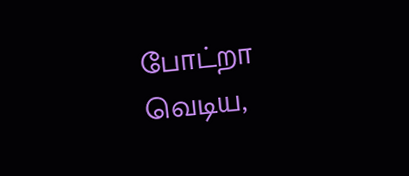போட்றா வெடிய,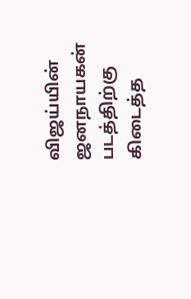விஜய்யின் ஜனநாயகன் படத்திற்கு கிடைத்த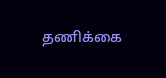தணிக்கை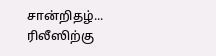சான்றிதழ்... ரிலீஸிற்கு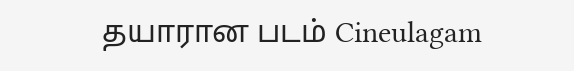தயாரான படம் Cineulagam